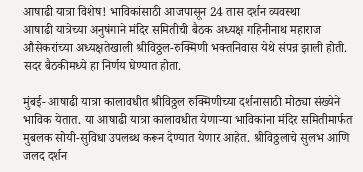आषाढी यात्रा विशेष! भाविकांसाठी आजपासून 24 तास दर्शन व्यवस्था
आषाढी यात्रेच्या अनुषंगाने मंदिर समितीची बैठक अध्यक्ष गहिनीनाथ महाराज औसेकरांच्या अध्यक्षतेखाली श्रीविठ्ठल-रुक्मिणी भक्तनिवास येथे संपन्न झाली होती. सदर बैठकीमध्ये हा निर्णय घेण्यात होता.

मुंबई- आषाढी यात्रा कालावधीत श्रीविठ्ठल रुक्मिणीच्या दर्शनासाठी मोठ्या संख्येने भाविक येतात. या आषाढी यात्रा कालावधीत येणाऱ्या भाविकांना मंदिर समितीमार्फत मुबलक सोयी-सुविधा उपलब्ध करून देण्यात येणार आहेत. श्रीविठ्ठलाचे सुलभ आणि जलद दर्शन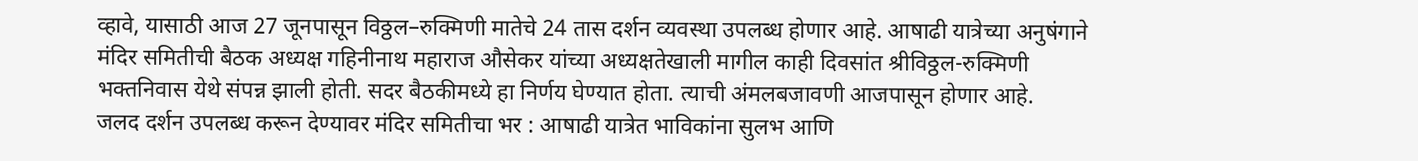व्हावे, यासाठी आज 27 जूनपासून विठ्ठल–रुक्मिणी मातेचे 24 तास दर्शन व्यवस्था उपलब्ध होणार आहे. आषाढी यात्रेच्या अनुषंगाने मंदिर समितीची बैठक अध्यक्ष गहिनीनाथ महाराज औसेकर यांच्या अध्यक्षतेखाली मागील काही दिवसांत श्रीविठ्ठल-रुक्मिणी भक्तनिवास येथे संपन्न झाली होती. सदर बैठकीमध्ये हा निर्णय घेण्यात होता. त्याची अंमलबजावणी आजपासून होणार आहे.
जलद दर्शन उपलब्ध करून देण्यावर मंदिर समितीचा भर : आषाढी यात्रेत भाविकांना सुलभ आणि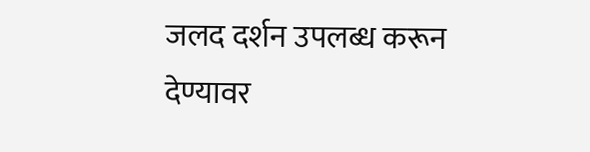जलद दर्शन उपलब्ध करून देण्यावर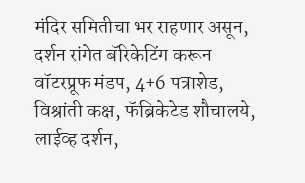मंदिर समितीचा भर राहणार असून, दर्शन रांगेत बॅरिकेटिंग करून वॉटरप्रूफ मंडप, 4+6 पत्राशेड, विश्रांती कक्ष, फॅब्रिकेटेड शौचालये, लाईव्ह दर्शन,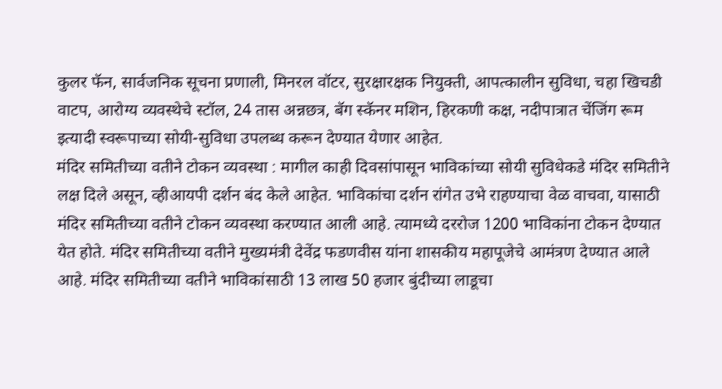कुलर फॅन, सार्वजनिक सूचना प्रणाली, मिनरल वॉटर, सुरक्षारक्षक नियुक्ती, आपत्कालीन सुविधा, चहा खिचडी वाटप, आरोग्य व्यवस्थेचे स्टॉल, 24 तास अन्नछत्र, बॅग स्कॅनर मशिन, हिरकणी कक्ष, नदीपात्रात चेंजिंग रूम इत्यादी स्वरूपाच्या सोयी-सुविधा उपलब्ध करून देण्यात येणार आहेत.
मंदिर समितीच्या वतीने टोकन व्यवस्था : मागील काही दिवसांपासून भाविकांच्या सोयी सुविधेकडे मंदिर समितीने लक्ष दिले असून, व्हीआयपी दर्शन बंद केले आहेत. भाविकांचा दर्शन रांगेत उभे राहण्याचा वेळ वाचवा, यासाठी मंदिर समितीच्या वतीने टोकन व्यवस्था करण्यात आली आहे. त्यामध्ये दररोज 1200 भाविकांना टोकन देण्यात येत होते. मंदिर समितीच्या वतीने मुख्यमंत्री देवेंद्र फडणवीस यांना शासकीय महापूजेचे आमंत्रण देण्यात आले आहे. मंदिर समितीच्या वतीने भाविकांसाठी 13 लाख 50 हजार बुंदीच्या लाडूचा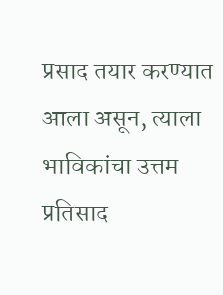प्रसाद तयार करण्यात आला असून, त्याला भाविकांचा उत्तम प्रतिसाद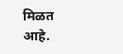मिळत आहे.